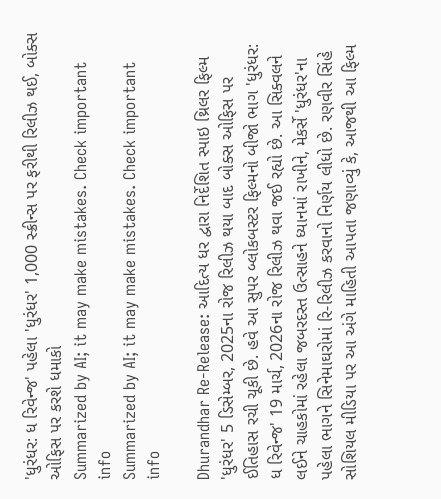'ધુરંધર: ધ રિવેન્જ' પહેલા 'ધુરંધર' 1,000 સ્ક્રીન્સ પર ફરીથી રિલીઝ થઈ, બોક્સ ઓફિસ પર કરશે ધમાકો
Summarized by AI; it may make mistakes. Check important info
Summarized by AI; it may make mistakes. Check important info

Dhurandhar Re-Release: આદિત્ય ધર દ્વારા નિર્દેશિત સ્પાઇ થ્રિલર ફિલ્મ 'ધુરંધર' 5 ડિસેમ્બર, 2025ના રોજ રિલીઝ થયા બાદ બોક્સ ઓફિસ પર ઈતિહાસ રચી ચૂકી છે. હવે આ સુપર બ્લોકબસ્ટર ફિલ્મનો બીજો ભાગ 'ધુરંધર: ધ રિવેન્જ' 19 માર્ચ, 2026ના રોજ રિલીઝ થવા જઈ રહ્યો છે. આ સિક્વલને લઈને ચાહકોમાં રહેલા જબરદસ્ત ઉત્સાહને ધ્યાનમાં રાખીને, મેકર્સે 'ધુરંધર'ના પહેલા ભાગને સિનેમાઘરોમાં રિ-રિલીઝ કરવાનો નિર્ણય લીધો છે. રણવીર સિંહે સોશિયલ મીડિયા પર આ અંગે માહિતી આપતા જણાવ્યું કે, આજથી આ ફિલ્મ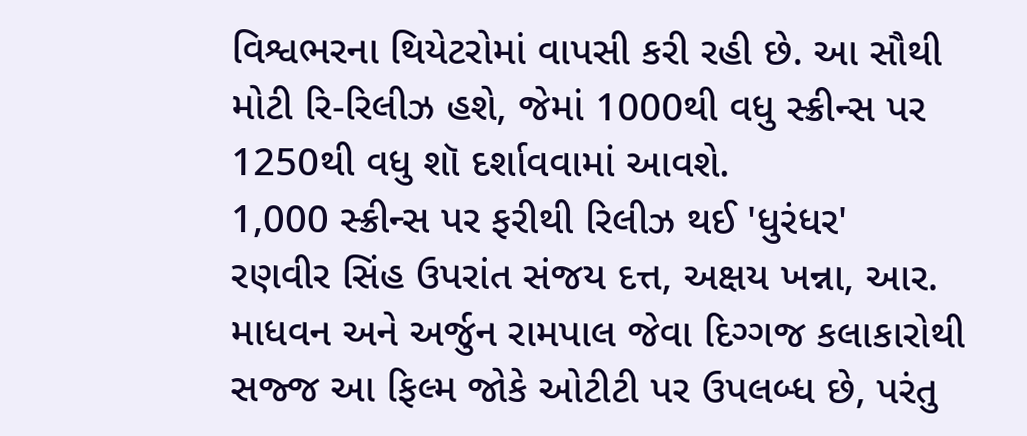વિશ્વભરના થિયેટરોમાં વાપસી કરી રહી છે. આ સૌથી મોટી રિ-રિલીઝ હશે, જેમાં 1000થી વધુ સ્ક્રીન્સ પર 1250થી વધુ શૉ દર્શાવવામાં આવશે.
1,000 સ્ક્રીન્સ પર ફરીથી રિલીઝ થઈ 'ધુરંધર'
રણવીર સિંહ ઉપરાંત સંજય દત્ત, અક્ષય ખન્ના, આર. માધવન અને અર્જુન રામપાલ જેવા દિગ્ગજ કલાકારોથી સજ્જ આ ફિલ્મ જોકે ઓટીટી પર ઉપલબ્ધ છે, પરંતુ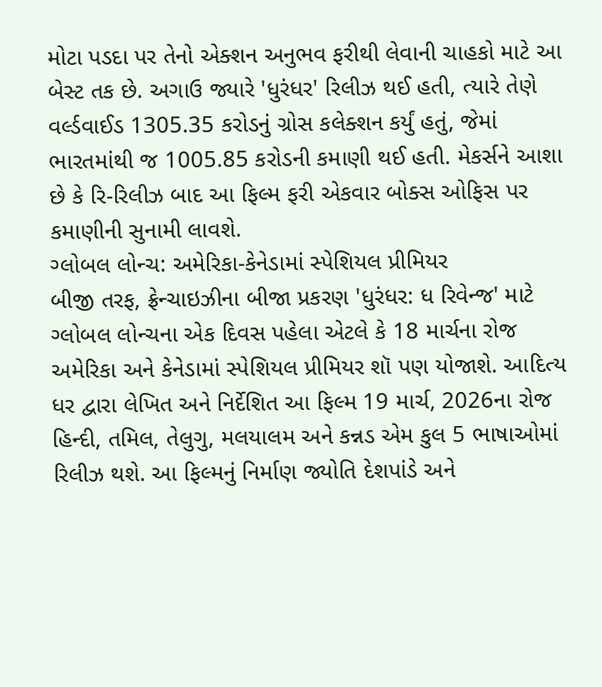મોટા પડદા પર તેનો એક્શન અનુભવ ફરીથી લેવાની ચાહકો માટે આ બેસ્ટ તક છે. અગાઉ જ્યારે 'ધુરંધર' રિલીઝ થઈ હતી, ત્યારે તેણે વર્લ્ડવાઈડ 1305.35 કરોડનું ગ્રોસ કલેક્શન કર્યું હતું, જેમાં ભારતમાંથી જ 1005.85 કરોડની કમાણી થઈ હતી. મેકર્સને આશા છે કે રિ-રિલીઝ બાદ આ ફિલ્મ ફરી એકવાર બોક્સ ઓફિસ પર કમાણીની સુનામી લાવશે.
ગ્લોબલ લોન્ચ: અમેરિકા-કેનેડામાં સ્પેશિયલ પ્રીમિયર
બીજી તરફ, ફ્રેન્ચાઇઝીના બીજા પ્રકરણ 'ધુરંધર: ધ રિવેન્જ' માટે ગ્લોબલ લોન્ચના એક દિવસ પહેલા એટલે કે 18 માર્ચના રોજ અમેરિકા અને કેનેડામાં સ્પેશિયલ પ્રીમિયર શૉ પણ યોજાશે. આદિત્ય ધર દ્વારા લેખિત અને નિર્દેશિત આ ફિલ્મ 19 માર્ચ, 2026ના રોજ હિન્દી, તમિલ, તેલુગુ, મલયાલમ અને કન્નડ એમ કુલ 5 ભાષાઓમાં રિલીઝ થશે. આ ફિલ્મનું નિર્માણ જ્યોતિ દેશપાંડે અને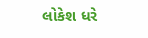લોકેશ ધરે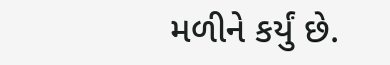મળીને કર્યું છે.